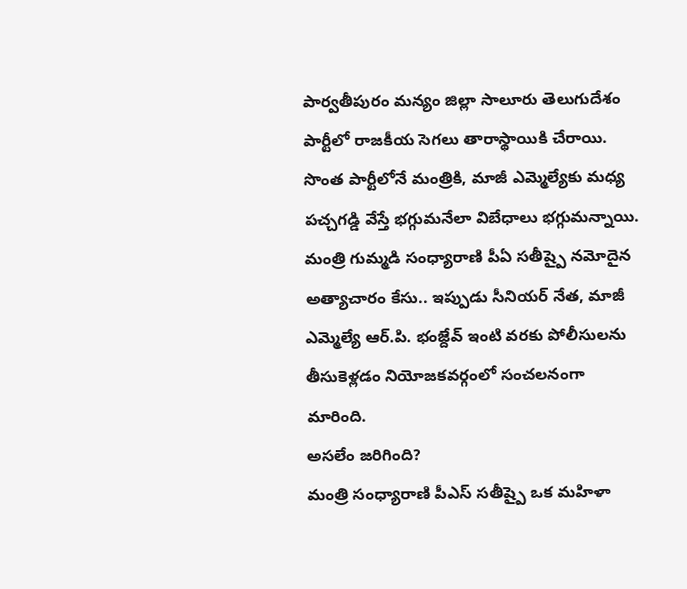పార్వతీపురం మన్యం జిల్లా సాలూరు తెలుగుదేశం పార్టీలో రాజకీయ సెగలు తారాస్థాయికి చేరాయి. సొంత పార్టీలోనే మంత్రికి, మాజీ ఎమ్మెల్యేకు మధ్య పచ్చగడ్డి వేస్తే భగ్గుమనేలా విబేధాలు భగ్గుమన్నాయి. మంత్రి గుమ్మడి సంధ్యారాణి పీఏ సతీష్పై నమోదైన అత్యాచారం కేసు.. ఇప్పుడు సీనియర్ నేత, మాజీ ఎమ్మెల్యే ఆర్.పి. భంజ్దేవ్ ఇంటి వరకు పోలీసులను తీసుకెళ్లడం నియోజకవర్గంలో సంచలనంగా మారింది.
అసలేం జరిగింది?
మంత్రి సంధ్యారాణి పీఎస్ సతీష్పై ఒక మహిళా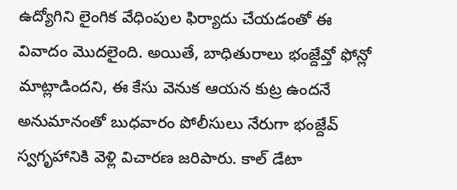ఉద్యోగిని లైంగిక వేధింపుల ఫిర్యాదు చేయడంతో ఈ వివాదం మొదలైంది. అయితే, బాధితురాలు భంజ్దేవ్తో ఫోన్లో మాట్లాడిందని, ఈ కేసు వెనుక ఆయన కుట్ర ఉందనే అనుమానంతో బుధవారం పోలీసులు నేరుగా భంజ్దేవ్ స్వగృహానికి వెళ్లి విచారణ జరిపారు. కాల్ డేటా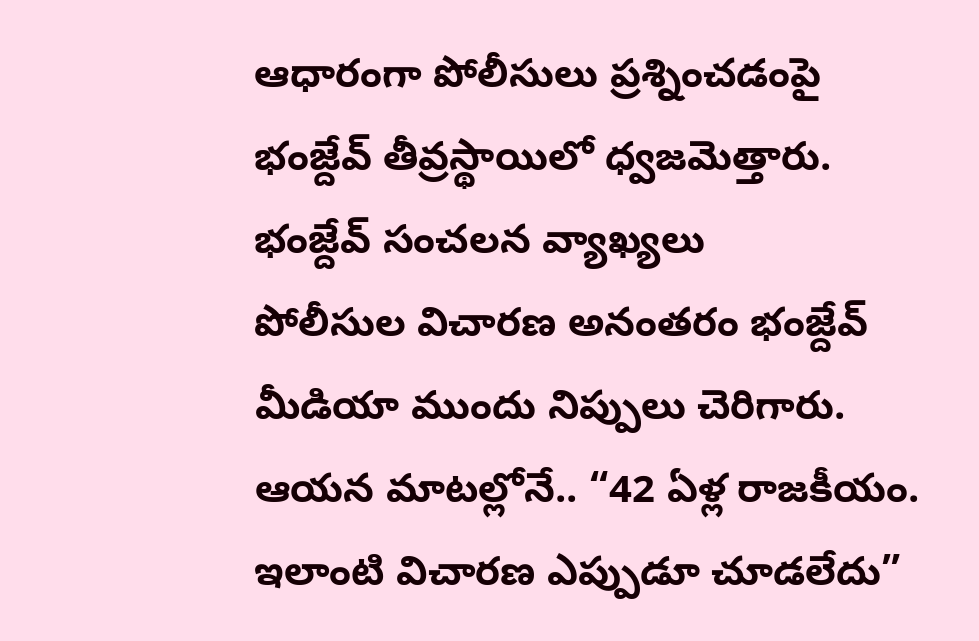ఆధారంగా పోలీసులు ప్రశ్నించడంపై భంజ్దేవ్ తీవ్రస్థాయిలో ధ్వజమెత్తారు.
భంజ్దేవ్ సంచలన వ్యాఖ్యలు
పోలీసుల విచారణ అనంతరం భంజ్దేవ్ మీడియా ముందు నిప్పులు చెరిగారు. ఆయన మాటల్లోనే.. “42 ఏళ్ల రాజకీయం. ఇలాంటి విచారణ ఎప్పుడూ చూడలేదు”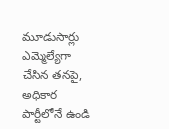మూడుసార్లు ఎమ్మెల్యేగా చేసిన తనపై, అధికార పార్టీలోనే ఉండి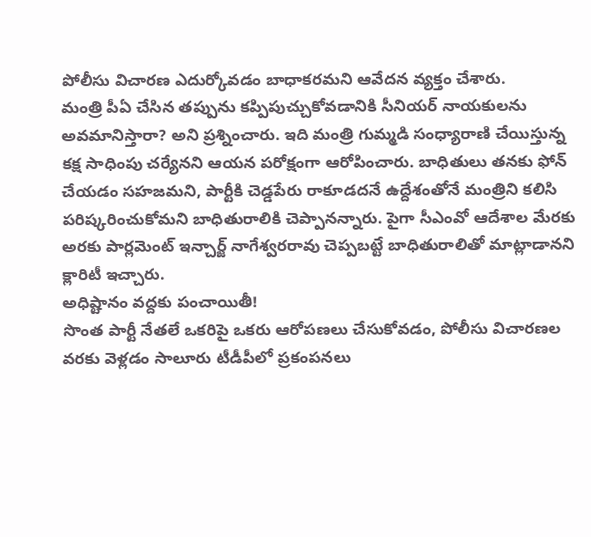పోలీసు విచారణ ఎదుర్కోవడం బాధాకరమని ఆవేదన వ్యక్తం చేశారు.
మంత్రి పీఏ చేసిన తప్పును కప్పిపుచ్చుకోవడానికి సీనియర్ నాయకులను అవమానిస్తారా? అని ప్రశ్నించారు. ఇది మంత్రి గుమ్మడి సంధ్యారాణి చేయిస్తున్న కక్ష సాధింపు చర్యేనని ఆయన పరోక్షంగా ఆరోపించారు. బాధితులు తనకు ఫోన్ చేయడం సహజమని, పార్టీకి చెడ్డపేరు రాకూడదనే ఉద్దేశంతోనే మంత్రిని కలిసి పరిష్కరించుకోమని బాధితురాలికి చెప్పానన్నారు. పైగా సీఎంవో ఆదేశాల మేరకు అరకు పార్లమెంట్ ఇన్చార్జ్ నాగేశ్వరరావు చెప్పబట్టే బాధితురాలితో మాట్లాడానని క్లారిటీ ఇచ్చారు.
అధిష్టానం వద్దకు పంచాయితీ!
సొంత పార్టీ నేతలే ఒకరిపై ఒకరు ఆరోపణలు చేసుకోవడం, పోలీసు విచారణల వరకు వెళ్లడం సాలూరు టీడీపీలో ప్రకంపనలు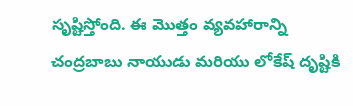సృష్టిస్తోంది. ఈ మొత్తం వ్యవహారాన్ని చంద్రబాబు నాయుడు మరియు లోకేష్ దృష్టికి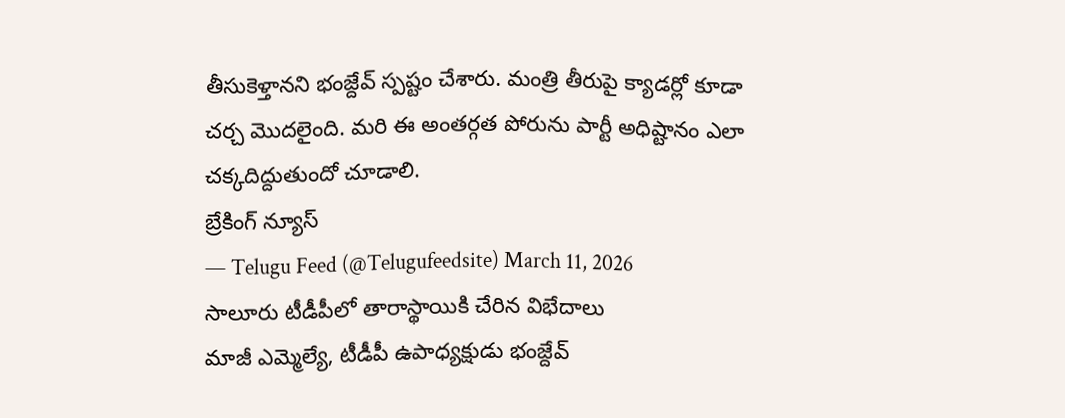తీసుకెళ్తానని భంజ్దేవ్ స్పష్టం చేశారు. మంత్రి తీరుపై క్యాడర్లో కూడా చర్చ మొదలైంది. మరి ఈ అంతర్గత పోరును పార్టీ అధిష్టానం ఎలా చక్కదిద్దుతుందో చూడాలి.
బ్రేకింగ్ న్యూస్
— Telugu Feed (@Telugufeedsite) March 11, 2026
సాలూరు టీడీపీలో తారాస్థాయికి చేరిన విభేదాలు
మాజీ ఎమ్మెల్యే, టీడీపీ ఉపాధ్యక్షుడు భంజ్దేవ్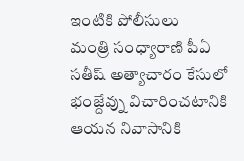ఇంటికి పోలీసులు
మంత్రి సంధ్యారాణి పీఏ సతీష్ అత్యాచారం కేసులో భంజ్దేవ్ను విచారించటానికి ఆయన నివాసానికి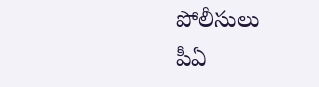పోలీసులు
పీఏ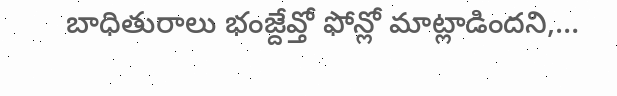బాధితురాలు భంజ్దేవ్తో ఫోన్లో మాట్లాడిందని,…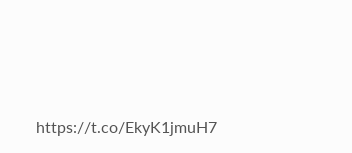https://t.co/EkyK1jmuH7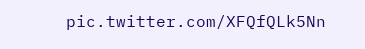pic.twitter.com/XFQfQLk5Nn